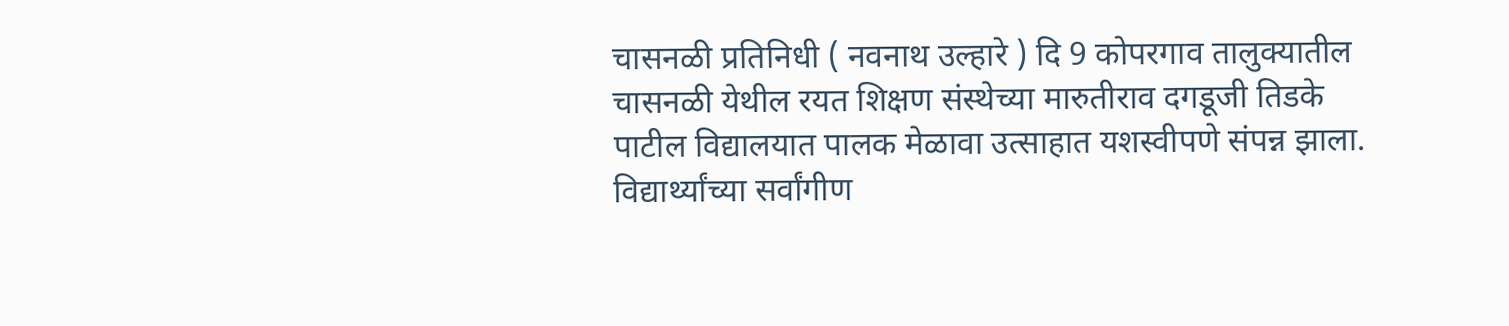चासनळी प्रतिनिधी ( नवनाथ उल्हारे ) दि 9 कोपरगाव तालुक्यातील चासनळी येथील रयत शिक्षण संस्थेच्या मारुतीराव दगडूजी तिडके पाटील विद्यालयात पालक मेळावा उत्साहात यशस्वीपणे संपन्न झाला. विद्यार्थ्यांच्या सर्वांगीण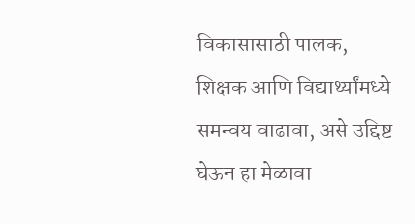विकासासाठी पालक, शिक्षक आणि विद्यार्थ्यांमध्ये समन्वय वाढावा, असे उद्दिष्ट घेऊन हा मेळावा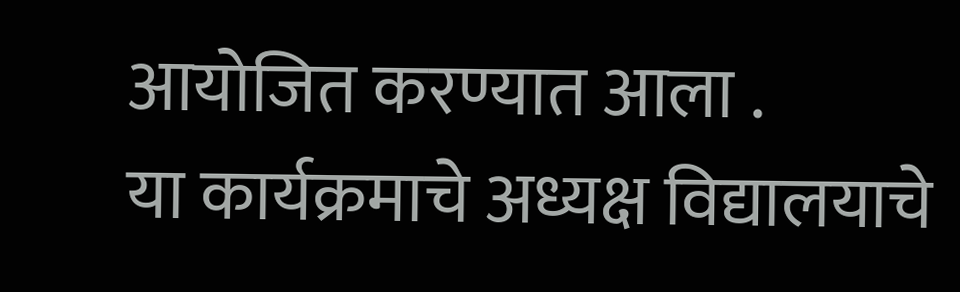आयोजित करण्यात आला .
या कार्यक्रमाचे अध्यक्ष विद्यालयाचे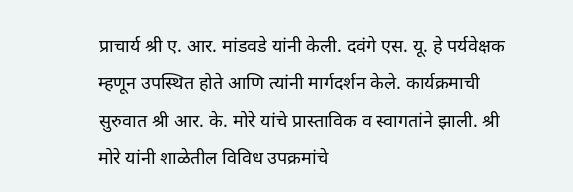प्राचार्य श्री ए. आर. मांडवडे यांनी केली. दवंगे एस. यू. हे पर्यवेक्षक म्हणून उपस्थित होते आणि त्यांनी मार्गदर्शन केले. कार्यक्रमाची सुरुवात श्री आर. के. मोरे यांचे प्रास्ताविक व स्वागतांने झाली. श्री मोरे यांनी शाळेतील विविध उपक्रमांचे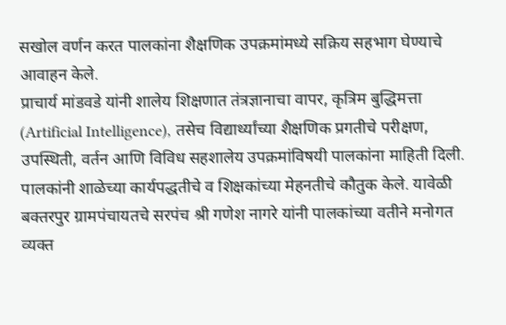सखोल वर्णन करत पालकांना शैक्षणिक उपक्रमांमध्ये सक्रिय सहभाग घेण्याचे आवाहन केले.
प्राचार्य मांडवडे यांनी शालेय शिक्षणात तंत्रज्ञानाचा वापर, कृत्रिम बुद्धिमत्ता (Artificial Intelligence), तसेच विद्यार्थ्यांच्या शैक्षणिक प्रगतीचे परीक्षण, उपस्थिती, वर्तन आणि विविध सहशालेय उपक्रमांविषयी पालकांना माहिती दिली. पालकांनी शाळेच्या कार्यपद्धतीचे व शिक्षकांच्या मेहनतीचे कौतुक केले. यावेळी बक्तरपुर ग्रामपंचायतचे सरपंच श्री गणेश नागरे यांनी पालकांच्या वतीने मनोगत व्यक्त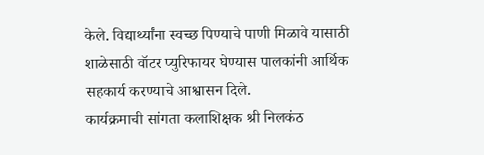केले. विद्यार्थ्यांना स्वच्छ पिण्याचे पाणी मिळावे यासाठी शाळेसाठी वॉटर प्युरिफायर घेण्यास पालकांनी आर्थिक सहकार्य करण्याचे आश्वासन दिले.
कार्यक्रमाची सांगता कलाशिक्षक श्री निलकंठ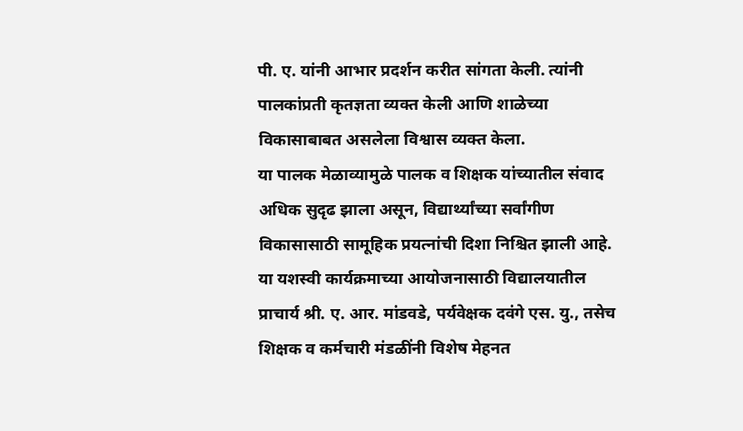पी. ए. यांनी आभार प्रदर्शन करीत सांगता केली. त्यांनी पालकांप्रती कृतज्ञता व्यक्त केली आणि शाळेच्या विकासाबाबत असलेला विश्वास व्यक्त केला.
या पालक मेळाव्यामुळे पालक व शिक्षक यांच्यातील संवाद अधिक सुदृढ झाला असून, विद्यार्थ्यांच्या सर्वांगीण विकासासाठी सामूहिक प्रयत्नांची दिशा निश्चित झाली आहे. या यशस्वी कार्यक्रमाच्या आयोजनासाठी विद्यालयातील प्राचार्य श्री. ए. आर. मांडवडे, पर्यवेक्षक दवंगे एस. यु., तसेच शिक्षक व कर्मचारी मंडळींनी विशेष मेहनत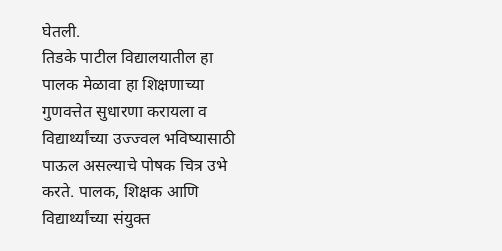घेतली.
तिडके पाटील विद्यालयातील हा पालक मेळावा हा शिक्षणाच्या गुणवत्तेत सुधारणा करायला व विद्यार्थ्यांच्या उज्ज्वल भविष्यासाठी पाऊल असल्याचे पोषक चित्र उभे करते. पालक, शिक्षक आणि विद्यार्थ्यांच्या संयुक्त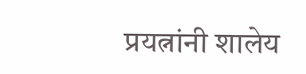प्रयत्नांनी शालेय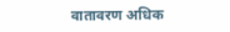वातावरण अधिक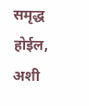समृद्ध होईल, अशी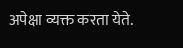अपेक्षा व्यक्त करता येते.